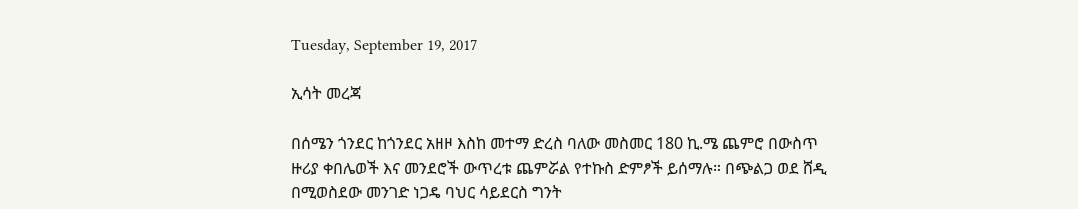Tuesday, September 19, 2017

ኢሳት መረጃ

በሰሜን ጎንደር ከጎንደር አዘዞ እስከ መተማ ድረስ ባለው መስመር 180 ኪ.ሜ ጨምሮ በውስጥ ዙሪያ ቀበሌወች እና መንደሮች ውጥረቱ ጨምሯል የተኩስ ድምፆች ይሰማሉ። በጭልጋ ወደ ሸዲ በሚወስደው መንገድ ነጋዴ ባህር ሳይደርስ ግንት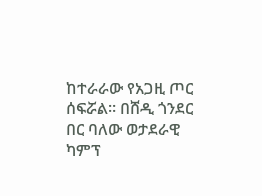ከተራራው የአጋዚ ጦር ሰፍሯል። በሸዲ ጎንደር በር ባለው ወታደራዊ ካምፕ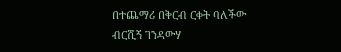በተጨማሪ በቅርብ ርቀት ባለችው ብርሺኝ ገንዳውሃ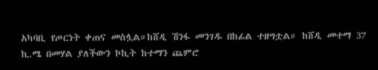አካባቢ የጦርነት ቀጠና መስሏል።ከሸዲ ሽንፋ መንገዱ በከፊል ተዘግቷል። ከሸዲ መተማ 37 ኪ.ሜ በመሃል ያለችውን ኮኪት ከተማን ጨምሮ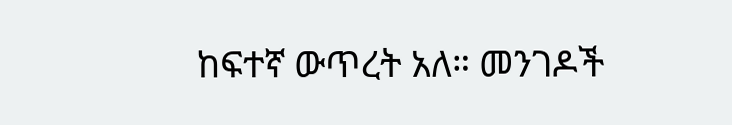ከፍተኛ ውጥረት አለ። መንገዶች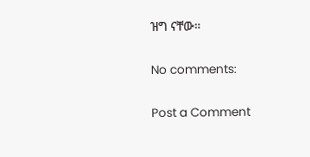ዝግ ናቸው።

No comments:

Post a Comment